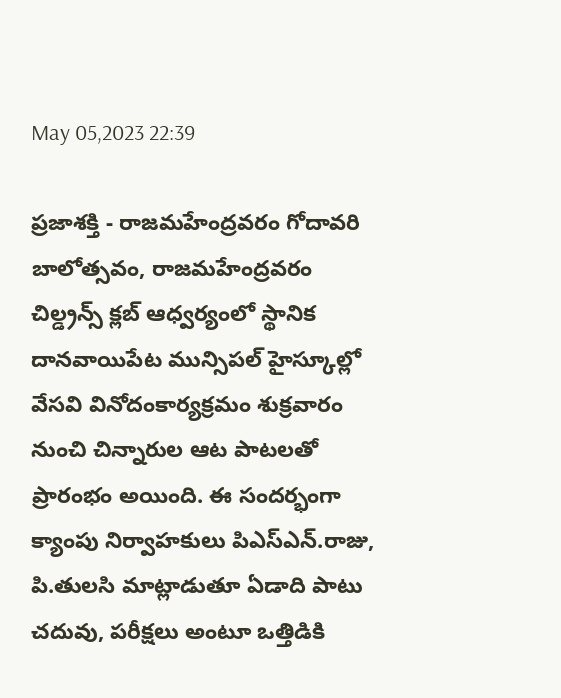May 05,2023 22:39

ప్రజాశక్తి - రాజమహేంద్రవరం గోదావరి బాలోత్సవం, రాజమహేంద్రవరం చిల్డ్రన్స్‌ క్లబ్‌ ఆధ్వర్యంలో స్థానిక దానవాయిపేట మున్సిపల్‌ హైస్కూల్లో వేసవి వినోదంకార్యక్రమం శుక్రవారం నుంచి చిన్నారుల ఆట పాటలతో ప్రారంభం అయింది. ఈ సందర్భంగా క్యాంపు నిర్వాహకులు పిఎస్‌ఎన్‌.రాజు, పి.తులసి మాట్లాడుతూ ఏడాది పాటు చదువు, పరీక్షలు అంటూ ఒత్తిడికి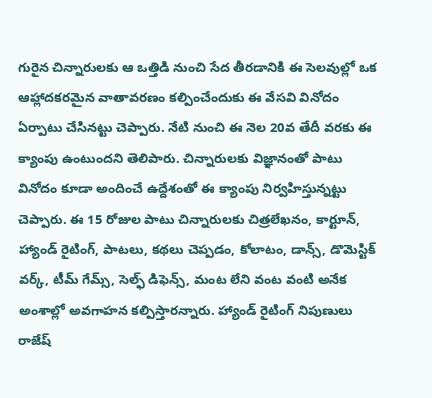గురైన చిన్నారులకు ఆ ఒత్తిడి నుంచి సేద తీరడానికి ఈ సెలవుల్లో ఒక ఆహ్లాదకరమైన వాతావరణం కల్పించేందుకు ఈ వేసవి వినోదం ఏర్పాటు చేసినట్టు చెప్పారు. నేటి నుంచి ఈ నెల 20వ తేదీ వరకు ఈ క్యాంపు ఉంటుందని తెలిపారు. చిన్నారులకు విజ్ఞానంతో పాటు వినోదం కూడా అందించే ఉద్దేశంతో ఈ క్యాంపు నిర్వహిస్తున్నట్టు చెప్పారు. ఈ 15 రోజుల పాటు చిన్నారులకు చిత్రలేఖనం, కార్టూన్‌, హ్యాండ్‌ రైటింగ్‌, పాటలు, కథలు చెప్పడం, కోలాటం, డాన్స్‌, డొమెస్టిక్‌ వర్క్‌, టీమ్‌ గేమ్స్‌, సెల్ఫ్‌ డిఫెన్స్‌, మంట లేని వంట వంటి అనేక అంశాల్లో అవగాహన కల్పిస్తారన్నారు. హ్యాండ్‌ రైటింగ్‌ నిపుణులు రాజేష్‌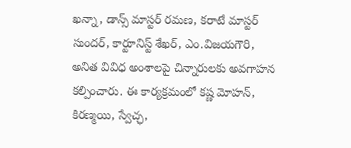ఖన్నా, డాన్స్‌ మాస్టర్‌ రమణ, కరాటే మాస్టర్‌ సుందర్‌, కార్టూనిస్ట్‌ శేఖర్‌, ఎం.విజయగౌరి, అనిత వివిధ అంశాలపై చిన్నారులకు అవగాహన కల్పించారు. ఈ కార్యక్రమంలో కష్ణ మోహన్‌, కిరణ్మయి, స్వేచ్ఛ,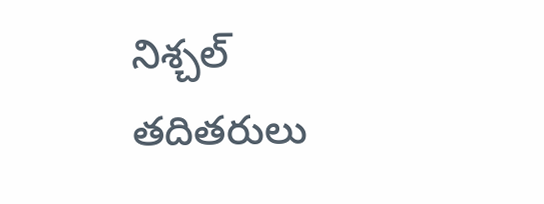నిశ్చల్‌ తదితరులు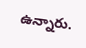ఉన్నారు.